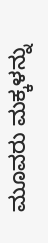ಮೂವರು ಮಕ್ಕಳನ್ನು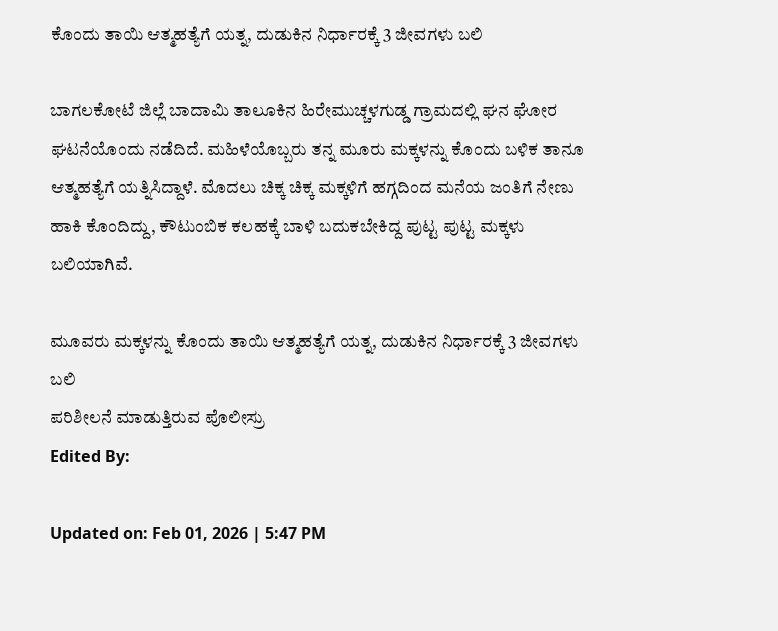ಕೊಂದು ತಾಯಿ ಆತ್ಮಹತ್ಯೆಗೆ ಯತ್ನ, ದುಡುಕಿನ‌ ನಿರ್ಧಾರಕ್ಕೆ 3 ಜೀವಗಳು ಬಲಿ

ಬಾಗಲಕೋಟೆ ಜಿಲ್ಲೆ ಬಾದಾಮಿ ತಾಲೂಕಿನ ಹಿರೇಮುಚ್ಚಳಗುಡ್ಡ ಗ್ರಾಮದಲ್ಲಿ ಘನ ಘೋರ ಘಟನೆಯೊಂದು ನಡೆದಿದೆ. ಮಹಿಳೆಯೊಬ್ಬರು ತನ್ನ ಮೂರು ಮಕ್ಕಳನ್ನು ಕೊಂದು ಬಳಿಕ ತಾನೂ ಆತ್ಮಹತ್ಯೆಗೆ ಯತ್ನಿಸಿದ್ದಾಳೆ. ಮೊದಲು ಚಿಕ್ಕ ಚಿಕ್ಕ ಮಕ್ಕಳಿಗೆ ಹಗ್ಗದಿಂದ ಮನೆಯ ಜಂತಿಗೆ ನೇಣು ಹಾಕಿ ಕೊಂದಿದ್ದು, ಕೌಟುಂಬಿಕ ಕಲಹಕ್ಕೆ ಬಾಳಿ ಬದುಕಬೇಕಿದ್ದ ಪುಟ್ಟ ಪುಟ್ಟ ಮಕ್ಕಳು ಬಲಿಯಾಗಿವೆ.

ಮೂವರು ಮಕ್ಕಳನ್ನು ಕೊಂದು ತಾಯಿ ಆತ್ಮಹತ್ಯೆಗೆ ಯತ್ನ, ದುಡುಕಿನ‌ ನಿರ್ಧಾರಕ್ಕೆ 3 ಜೀವಗಳು ಬಲಿ
ಪರಿಶೀಲನೆ ಮಾಡುತ್ತಿರುವ ಪೊಲೀಸ್ರು
Edited By:

Updated on: Feb 01, 2026 | 5:47 PM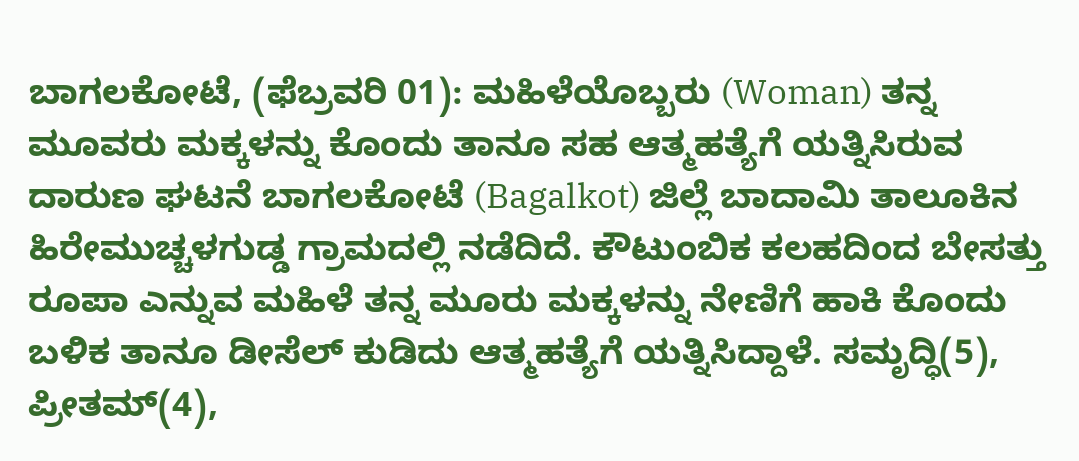ಬಾಗಲಕೋಟೆ, (ಫೆಬ್ರವರಿ 01): ಮಹಿಳೆಯೊಬ್ಬರು (Woman) ತನ್ನ ಮೂವರು ಮಕ್ಕಳನ್ನು ಕೊಂದು ತಾನೂ ಸಹ ಆತ್ಮಹತ್ಯೆಗೆ ಯತ್ನಿಸಿರುವ ದಾರುಣ ಘಟನೆ ಬಾಗಲಕೋಟೆ (Bagalkot) ಜಿಲ್ಲೆ ಬಾದಾಮಿ ತಾಲೂಕಿನ ಹಿರೇಮುಚ್ಚಳಗುಡ್ಡ ಗ್ರಾಮದಲ್ಲಿ ನಡೆದಿದೆ. ಕೌಟುಂಬಿಕ ಕಲಹದಿಂದ ಬೇಸತ್ತು ರೂಪಾ ಎನ್ನುವ ಮಹಿಳೆ ತನ್ನ ಮೂರು ಮಕ್ಕಳನ್ನು ನೇಣಿಗೆ ಹಾಕಿ ಕೊಂದು ಬಳಿಕ ತಾನೂ ಡೀಸೆಲ್ ಕುಡಿದು ಆತ್ಮಹತ್ಯೆಗೆ ಯತ್ನಿಸಿದ್ದಾಳೆ. ಸಮೃದ್ಧಿ(5), ಪ್ರೀತಮ್(4),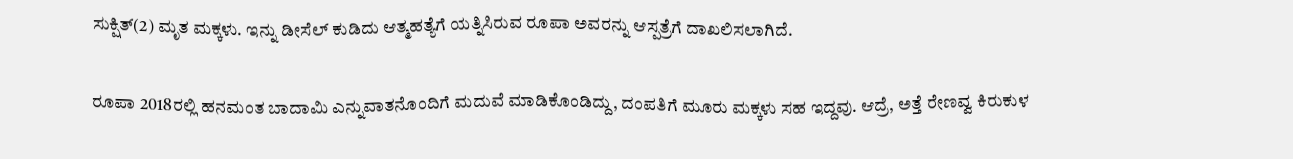ಸುಕ್ಷಿತ್(2) ಮೃತ ಮಕ್ಕಳು. ಇನ್ನು ಡೀಸೆಲ್ ಕುಡಿದು ಆತ್ಮಹತ್ಯೆಗೆ ಯತ್ನಿಸಿರುವ ರೂಪಾ ಅವರನ್ನು ಆಸ್ಪತ್ರೆಗೆ ದಾಖಲಿಸಲಾಗಿದೆ.

ರೂಪಾ 2018ರಲ್ಲಿ ಹನಮಂತ ಬಾದಾಮಿ ಎನ್ನುವಾತನೊಂದಿಗೆ ಮದುವೆ ಮಾಡಿಕೊಂಡಿದ್ದು, ದಂಪತಿಗೆ ಮೂರು ಮಕ್ಕಳು ಸಹ ಇದ್ದವು. ಆದ್ರೆ, ಅತ್ತೆ ರೇಣವ್ವ ಕಿರುಕುಳ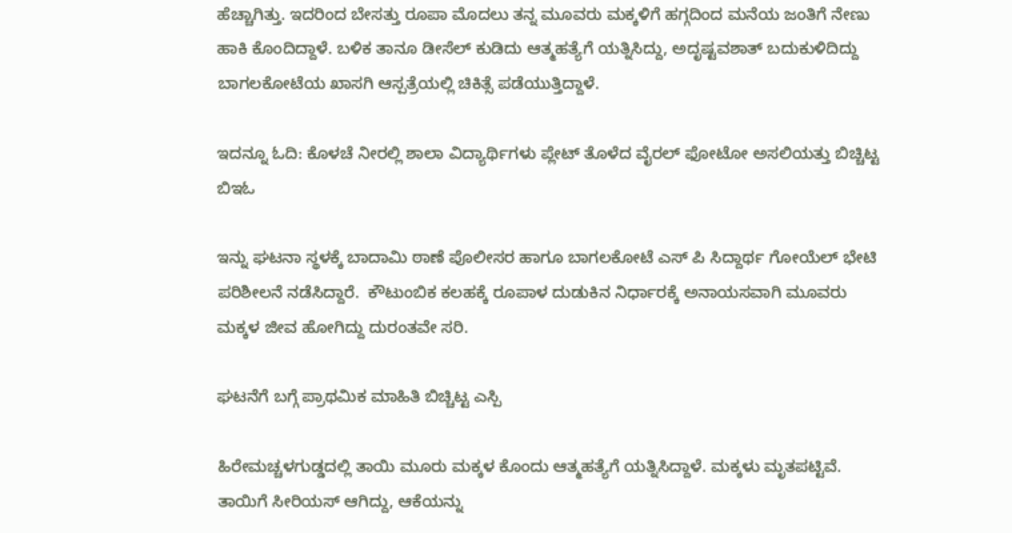ಹೆಚ್ಚಾಗಿತ್ತು. ಇದರಿಂದ ಬೇಸತ್ತು ರೂಪಾ ಮೊದಲು ತನ್ನ ಮೂವರು ಮಕ್ಕಳಿಗೆ ಹಗ್ಗದಿಂದ ಮನೆಯ ಜಂತಿಗೆ ನೇಣು ಹಾಕಿ ಕೊಂದಿದ್ದಾಳೆ. ಬಳಿಕ ತಾನೂ ಡೀಸೆಲ್ ಕುಡಿದು ಆತ್ಮಹತ್ಯೆಗೆ ಯತ್ನಿಸಿದ್ದು, ಅದೃಷ್ಟವಶಾತ್ ಬದುಕುಳಿದಿದ್ದು ಬಾಗಲಕೋಟೆಯ ಖಾಸಗಿ ಆಸ್ಪತ್ರೆಯಲ್ಲಿ ಚಿಕಿತ್ಸೆ ಪಡೆಯುತ್ತಿದ್ದಾಳೆ.

ಇದನ್ನೂ ಓದಿ: ಕೊಳಚೆ ನೀರಲ್ಲಿ ಶಾಲಾ ವಿದ್ಯಾರ್ಥಿಗಳು ಪ್ಲೇಟ್ ತೊಳೆದ ವೈರಲ್ ಫೋಟೋ ಅಸಲಿಯತ್ತು ಬಿಚ್ಚಿಟ್ಟ ಬಿಇಓ

ಇನ್ನು ಘಟನಾ ಸ್ಥಳಕ್ಕೆ ಬಾದಾಮಿ ಠಾಣೆ ಪೊಲೀಸರ ಹಾಗೂ ಬಾಗಲಕೋಟೆ ಎಸ್ ಪಿ ಸಿದ್ದಾರ್ಥ ಗೋಯೆಲ್ ಭೇಟಿ ಪರಿಶೀಲನೆ ನಡೆಸಿದ್ದಾರೆ.  ಕೌಟುಂಬಿಕ ಕಲಹಕ್ಕೆ ರೂಪಾಳ ದುಡುಕಿನ‌ ನಿರ್ಧಾರಕ್ಕೆ ಅನಾಯಸವಾಗಿ ಮೂವರು ಮಕ್ಕಳ ಜೀವ ಹೋಗಿದ್ದು ದುರಂತವೇ ಸರಿ.

ಘಟನೆಗೆ ಬಗ್ಗೆ ಪ್ರಾಥಮಿಕ ಮಾಹಿತಿ ಬಿಚ್ಚಿಟ್ಟ ಎಸ್ಪಿ

ಹಿರೇಮಚ್ಚಳಗುಡ್ಡದಲ್ಲಿ ತಾಯಿ ಮೂರು ಮಕ್ಕಳ ಕೊಂದು ಆತ್ಮಹತ್ಯೆಗೆ ಯತ್ನಿಸಿದ್ದಾಳೆ. ಮಕ್ಕಳು ಮೃತಪಟ್ಟಿವೆ. ತಾಯಿಗೆ ಸೀರಿಯಸ್ ಆಗಿದ್ದು, ಆಕೆಯನ್ನು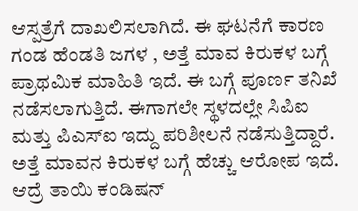ಆಸ್ಪತ್ರೆಗೆ ದಾಖಲಿಸಲಾಗಿದೆ. ಈ ಘಟನೆಗೆ ಕಾರಣ ಗಂಡ ಹೆಂಡತಿ ಜಗಳ , ಅತ್ತೆ ಮಾವ ಕಿರುಕಳ ಬಗ್ಗೆ ಪ್ರಾಥಮಿಕ ಮಾಹಿತಿ ಇದೆ. ಈ ಬಗ್ಗೆ ಪೂರ್ಣ ತನಿಖೆ ನಡೆಸಲಾಗುತ್ತಿದೆ. ಈಗಾಗಲೇ ಸ್ಥಳದಲ್ಲೇ ಸಿಪಿಐ ಮತ್ತು ಪಿಎಸ್ಐ ಇದ್ದು ಪರಿಶೀಲನೆ ನಡೆಸುತ್ತಿದ್ದಾರೆ. ಅತ್ತೆ ಮಾವನ ಕಿರುಕಳ ಬಗ್ಗೆ ಹೆಚ್ಚು ಆರೋಪ ಇದೆ. ಆದ್ರೆ ತಾಯಿ ಕಂಡಿಷನ್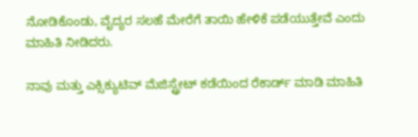ನೋಡಿಕೊಂಡು, ವೈದ್ಯರ ಸಲಹೆ ಮೇರೆಗೆ ತಾಯಿ ಹೇಳಿಕೆ ಪಡೆಯುತ್ತೇವೆ ಎಂದು ಮಾಹಿತಿ ನೀಡಿದರು.

ನಾವು ಮತ್ತು ಎಕ್ಸಿಕ್ಯುಟಿವ್ ಮೆಜಿಸ್ಟ್ರೇಟ್ ಕಡೆಯಿಂದ ರೆಕಾರ್ಡ್ ಮಾಡಿ ಮಾಹಿತಿ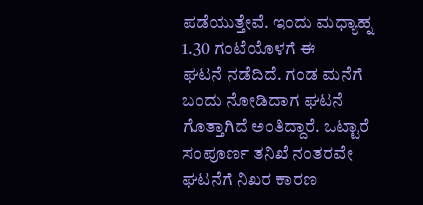ಪಡೆಯುತ್ತೇವೆ‌. ಇಂದು ಮಧ್ಯಾಹ್ನ 1.30 ಗಂಟೆಯೊಳಗೆ ಈ ಘಟನೆ ‌ನಡೆದಿದೆ‌. ಗಂಡ ಮನೆಗೆ ಬಂದು ನೋಡಿದಾಗ ಘಟನೆ ಗೊತ್ತಾಗಿದೆ ಅಂತಿದ್ದಾರೆ. ಒಟ್ಟಾರೆ ಸಂಪೂರ್ಣ ತನಿಖೆ ನಂತರವೇ ಘಟನೆಗೆ ನಿಖರ ಕಾರಣ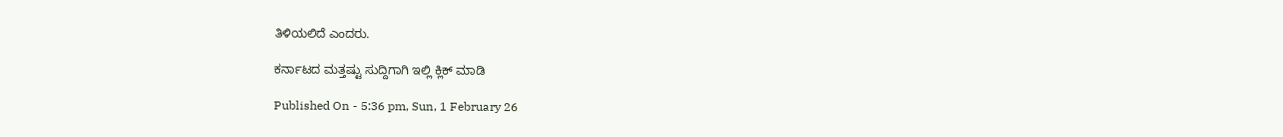ತಿಳಿಯಲಿದೆ ಎಂದರು.

ಕರ್ನಾಟದ ಮತ್ತಷ್ಟು ಸುದ್ದಿಗಾಗಿ ಇಲ್ಲಿ ಕ್ಲಿಕ್ ಮಾಡಿ

Published On - 5:36 pm, Sun, 1 February 26